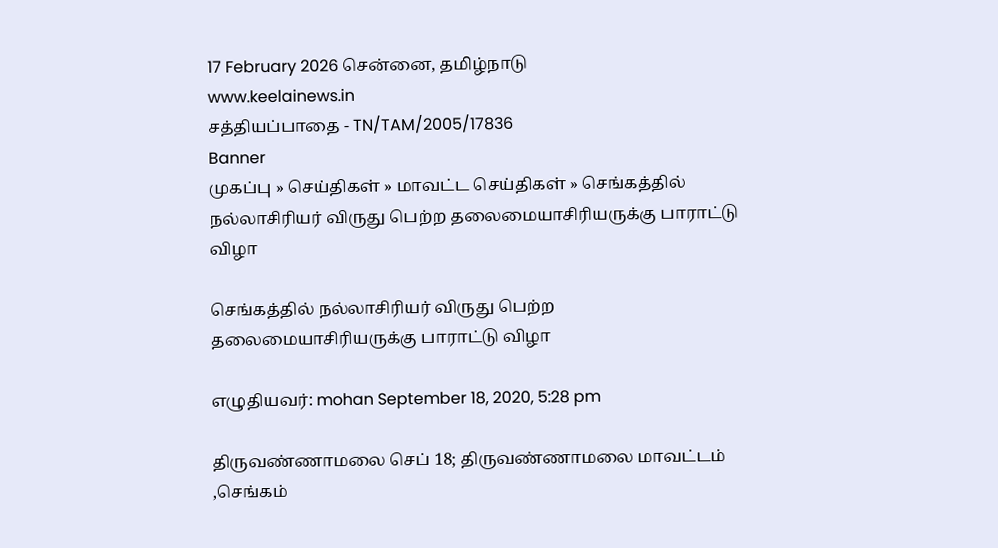17 February 2026 சென்னை, தமிழ்நாடு
www.keelainews.in
சத்தியப்பாதை - TN/TAM/2005/17836
Banner
முகப்பு » செய்திகள் » மாவட்ட செய்திகள் » செங்கத்தில் நல்லாசிரியர் விருது பெற்ற தலைமையாசிரியருக்கு பாராட்டு விழா

செங்கத்தில் நல்லாசிரியர் விருது பெற்ற தலைமையாசிரியருக்கு பாராட்டு விழா

எழுதியவர்: mohan September 18, 2020, 5:28 pm

திருவண்ணாமலை செப் 18; திருவண்ணாமலை மாவட்டம் ,செங்கம்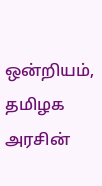ஒன்றியம், தமிழக அரசின்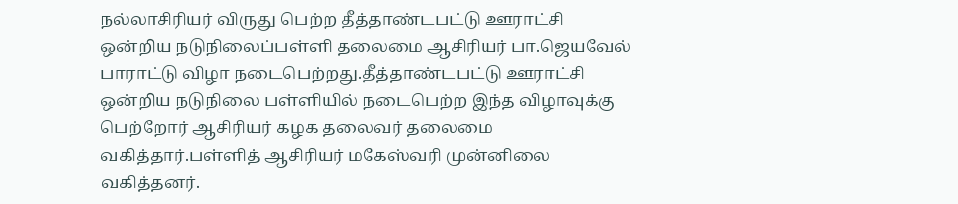நல்லாசிரியர் விருது பெற்ற தீத்தாண்டபட்டு ஊராட்சி ஒன்றிய நடுநிலைப்பள்ளி தலைமை ஆசிரியர் பா.ஜெயவேல் பாராட்டு விழா நடைபெற்றது.தீத்தாண்டபட்டு ஊராட்சி ஒன்றிய நடுநிலை பள்ளியில் நடைபெற்ற இந்த விழாவுக்கு பெற்றோர் ஆசிரியர் கழக தலைவர் தலைமை வகித்தார்.பள்ளித் ஆசிரியர் மகேஸ்வரி முன்னிலை வகித்தனர்.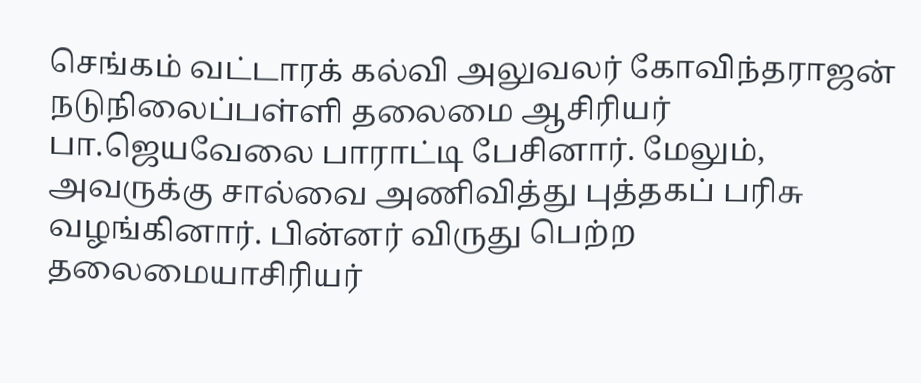செங்கம் வட்டாரக் கல்வி அலுவலர் கோவிந்தராஜன் நடுநிலைப்பள்ளி தலைமை ஆசிரியர் பா.ஜெயவேலை பாராட்டி பேசினார். மேலும், அவருக்கு சால்வை அணிவித்து புத்தகப் பரிசு வழங்கினார். பின்னர் விருது பெற்ற தலைமையாசிரியர்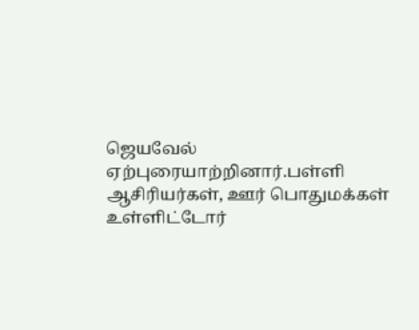ஜெயவேல் ஏற்புரையாற்றினார்.பள்ளி ஆசிரியர்கள், ஊர் பொதுமக்கள் உள்ளிட்டோர்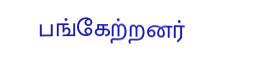பங்கேற்றனர்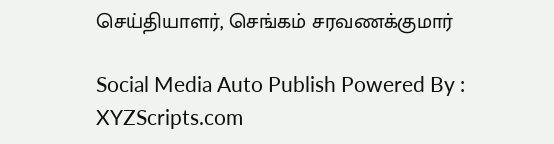செய்தியாளர், செங்கம் சரவணக்குமார்

Social Media Auto Publish Powered By : XYZScripts.com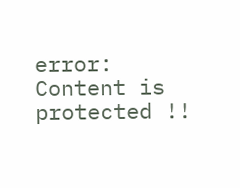error: Content is protected !!